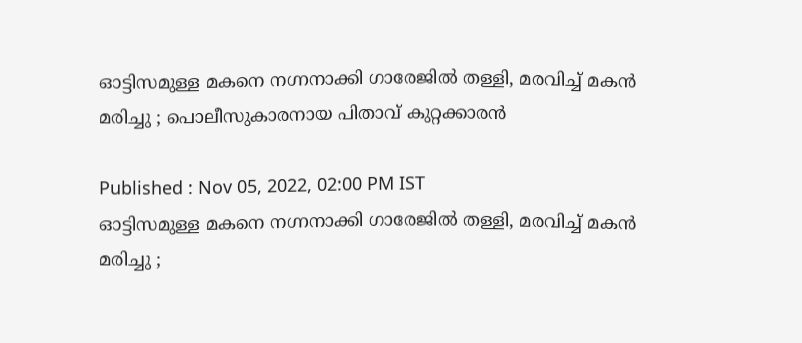ഓട്ടിസമുള്ള മകനെ നഗ്നനാക്കി ഗാരേജില്‍ തള്ളി, മരവിച്ച് മകന്‍ മരിച്ചു ; പൊലീസുകാരനായ പിതാവ് കുറ്റക്കാരന്‍

Published : Nov 05, 2022, 02:00 PM IST
ഓട്ടിസമുള്ള മകനെ നഗ്നനാക്കി ഗാരേജില്‍ തള്ളി, മരവിച്ച് മകന്‍ മരിച്ചു ;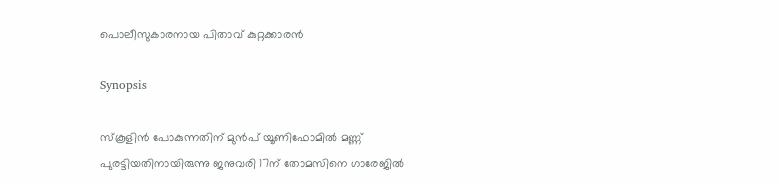പൊലീസുകാരനായ പിതാവ് കുറ്റക്കാരന്‍

Synopsis

സ്കൂളിന്‍ പോകുന്നതിന് മുന്‍പ് യൂണിഫോമില്‍ മണ്ണ് പുരട്ടിയതിനായിരുന്നു ജനുവരി 17ന് തോമസിനെ ഗാരേജില്‍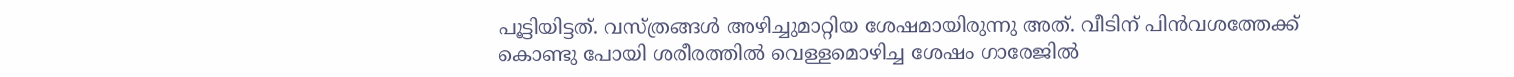പൂട്ടിയിട്ടത്. വസ്ത്രങ്ങള്‍ അഴിച്ചുമാറ്റിയ ശേഷമായിരുന്നു അത്. വീടിന് പിന്‍വശത്തേക്ക് കൊണ്ടു പോയി ശരീരത്തില്‍ വെള്ളമൊഴിച്ച ശേഷം ഗാരേജില്‍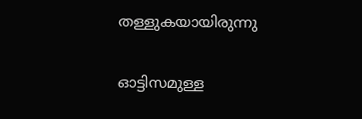തള്ളുകയായിരുന്നു

ഓട്ടിസമുള്ള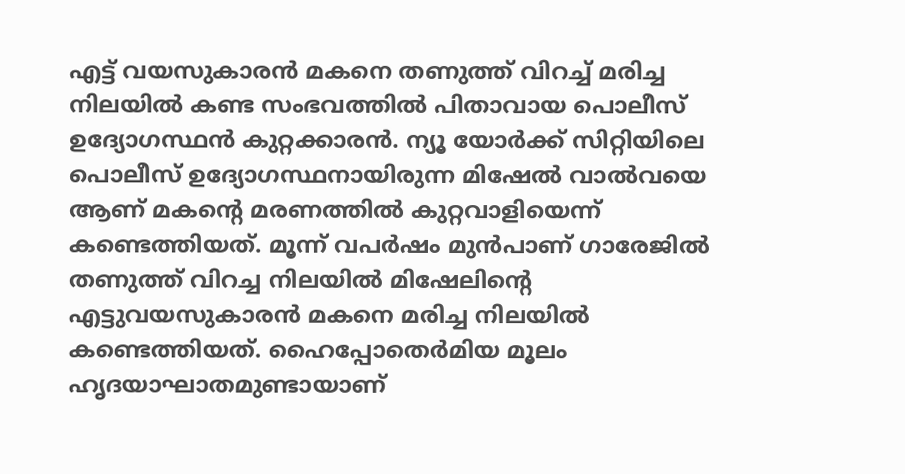എട്ട് വയസുകാരന്‍ മകനെ തണുത്ത് വിറച്ച് മരിച്ച നിലയില്‍ കണ്ട സംഭവത്തില്‍ പിതാവായ പൊലീസ് ഉദ്യോഗസ്ഥന്‍ കുറ്റക്കാരന്‍. ന്യൂ യോര്‍ക്ക് സിറ്റിയിലെ പൊലീസ് ഉദ്യോഗസ്ഥനായിരുന്ന മിഷേല്‍ വാല്‍വയെ ആണ് മകന്‍റെ മരണത്തില്‍ കുറ്റവാളിയെന്ന് കണ്ടെത്തിയത്. മൂന്ന് വപര്‍ഷം മുന്‍പാണ് ഗാരേജില്‍ തണുത്ത് വിറച്ച നിലയില്‍ മിഷേലിന്‍റെ എട്ടുവയസുകാരന്‍ മകനെ മരിച്ച നിലയില്‍ കണ്ടെത്തിയത്. ഹൈപ്പോതെര്‍മിയ മൂലം ഹൃദയാഘാതമുണ്ടായാണ്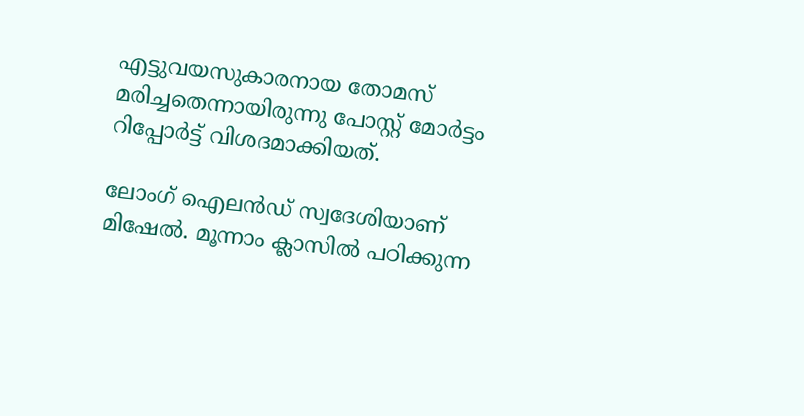എട്ടുവയസുകാരനായ തോമസ് മരിച്ചതെന്നായിരുന്നു പോസ്റ്റ് മോര്‍ട്ടം റിപ്പോര്‍ട്ട് വിശദമാക്കിയത്.

ലോംഗ് ഐലന്‍ഡ് സ്വദേശിയാണ് മിഷേല്‍. മൂന്നാം ക്ലാസില്‍ പഠിക്കുന്ന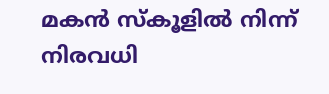മകന്‍ സ്കൂളില്‍ നിന്ന് നിരവധി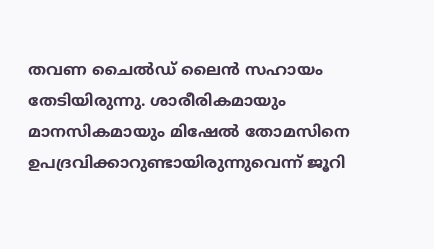തവണ ചൈല്‍ഡ് ലൈന്‍ സഹായം തേടിയിരുന്നു. ശാരീരികമായും മാനസികമായും മിഷേല്‍ തോമസിനെ ഉപദ്രവിക്കാറുണ്ടായിരുന്നുവെന്ന് ജൂറി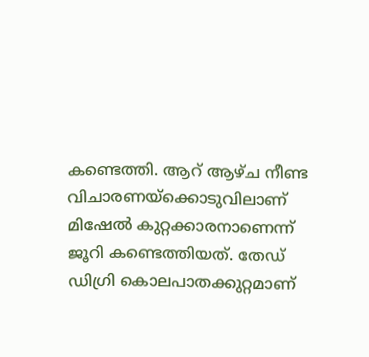കണ്ടെത്തി. ആറ് ആഴ്ച നീണ്ട വിചാരണയ്ക്കൊടുവിലാണ് മിഷേല്‍ കുറ്റക്കാരനാണെന്ന് ജൂറി കണ്ടെത്തിയത്. തേഡ് ഡിഗ്രി കൊലപാതക്കുറ്റമാണ്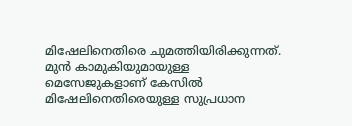മിഷേലിനെതിരെ ചുമത്തിയിരിക്കുന്നത്. മുന്‍ കാമുകിയുമായുള്ള മെസേജുകളാണ് കേസില്‍ മിഷേലിനെതിരെയുള്ള സുപ്രധാന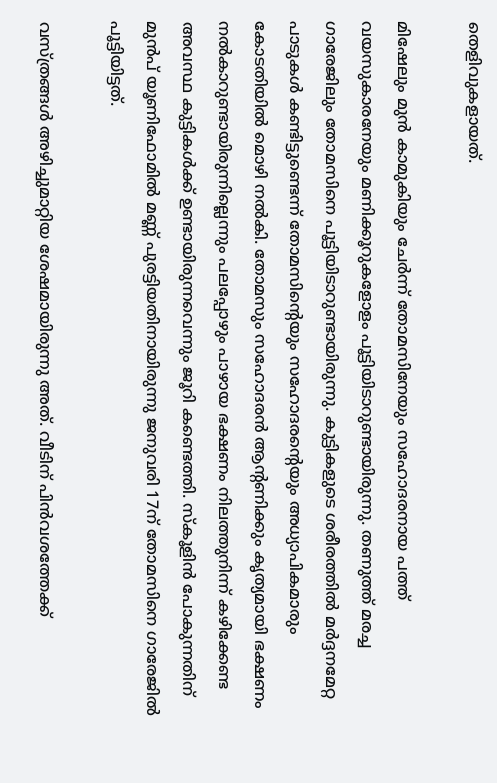തെളിവുകളായത്.

മിഷേലും മുന്‍ കാമുകിയും ചേര്‍ന്ന് തോമസിനേയും സഹോദരനായ പത്ത് വയസുകാരനേയും മണിക്കൂറുകളോളം പൂട്ടിയിടാറുണ്ടായിരുന്നു. തണുത്ത് മരച്ച ഗാരേജിലും തോമസിനെ പൂട്ടിയിടാറുണ്ടായിരുന്നു. കുട്ടികളുടെ ശരീരത്തില്‍ മര്‍ദ്ദനമേറ്റ പാടുകള്‍ കണ്ടിട്ടുണ്ടെന്ന് തോമസിന്‍റെയും സഹോദരന്‍റെയും അധ്യാപികമാരും കോടതിയില്‍ മൊഴി നല്‍കി. തോമസും സഹോദരന്‍ ആന്റണിക്കും കൃത്യമായി ഭക്ഷണം നല്‍കാറുണ്ടായിരുന്നില്ലെന്നും പലപ്പോഴും പാഴായ ഭക്ഷണം നിലത്തുനിന്ന് കഴിക്കേണ്ട അവസ്ഥ കുട്ടികള്‍ക്ക് ഉണ്ടായിരുന്നവെന്നും ജൂറി കണ്ടെത്തി. സ്കൂളിന്‍ പോകുന്നതിന് മുന്‍പ് യൂണിഫോമില്‍ മണ്ണ് പുരട്ടിയതിനായിരുന്നു ജനുവരി 17ന് തോമസിനെ ഗാരേജില്‍ പൂട്ടിയിട്ടത്.

വസ്ത്രങ്ങള്‍ അഴിച്ചുമാറ്റിയ ശേഷമായിരുന്നു അത്. വീടിന് പിന്‍വശത്തേക്ക്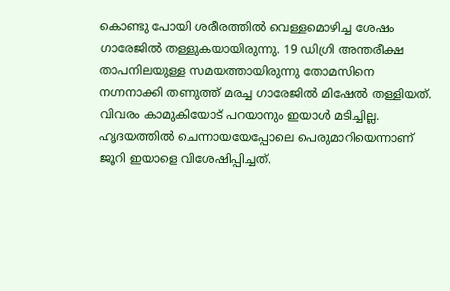കൊണ്ടു പോയി ശരീരത്തില്‍ വെള്ളമൊഴിച്ച ശേഷം ഗാരേജില്‍ തള്ളുകയായിരുന്നു. 19 ഡിഗ്രി അന്തരീക്ഷ താപനിലയുള്ള സമയത്തായിരുന്നു തോമസിനെ നഗ്നനാക്കി തണുത്ത് മരച്ച ഗാരേജില്‍ മിഷേല്‍ തള്ളിയത്. വിവരം കാമുകിയോട് പറയാനും ഇയാള്‍ മടിച്ചില്ല. ഹൃദയത്തില്‍ ചെന്നായയേപ്പോലെ പെരുമാറിയെന്നാണ് ജൂറി ഇയാളെ വിശേഷിപ്പിച്ചത്.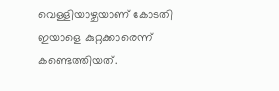വെള്ളിയാഴ്ചയാണ് കോടതി ഇയാളെ കുറ്റക്കാരെന്ന് കണ്ടെത്തിയത്.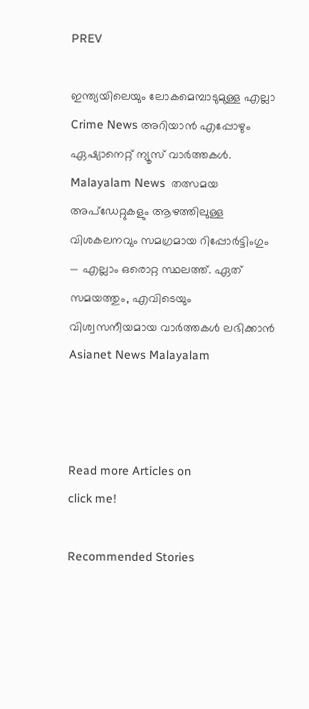PREV

ഇന്ത്യയിലെയും ലോകമെമ്പാടുമുള്ള എല്ലാ Crime News അറിയാൻ എപ്പോഴും ഏഷ്യാനെറ്റ് ന്യൂസ് വാർത്തകൾ. Malayalam News  തത്സമയ അപ്‌ഡേറ്റുകളും ആഴത്തിലുള്ള വിശകലനവും സമഗ്രമായ റിപ്പോർട്ടിംഗും — എല്ലാം ഒരൊറ്റ സ്ഥലത്ത്. ഏത് സമയത്തും, എവിടെയും വിശ്വസനീയമായ വാർത്തകൾ ലഭിക്കാൻ Asianet News Malayalam



Read more Articles on
click me!

Recommended Stories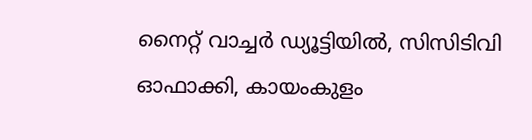നൈറ്റ് വാച്ചർ ഡ്യൂട്ടിയിൽ, സിസിടിവി ഓഫാക്കി, കായംകുളം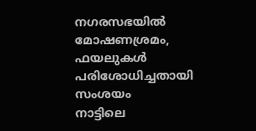നഗരസഭയിൽ മോഷണശ്രമം, ഫയലുകൾ പരിശോധിച്ചതായി സംശയം
നാട്ടിലെ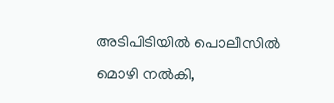അടിപിടിയിൽ പൊലീസിൽ മൊഴി നൽകി,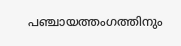പഞ്ചായത്തംഗത്തിനും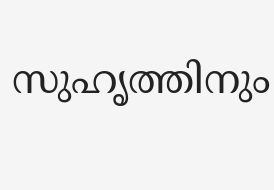സുഹൃത്തിനും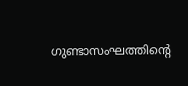ഗുണ്ടാസംഘത്തിന്റെ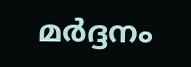മർദ്ദനം